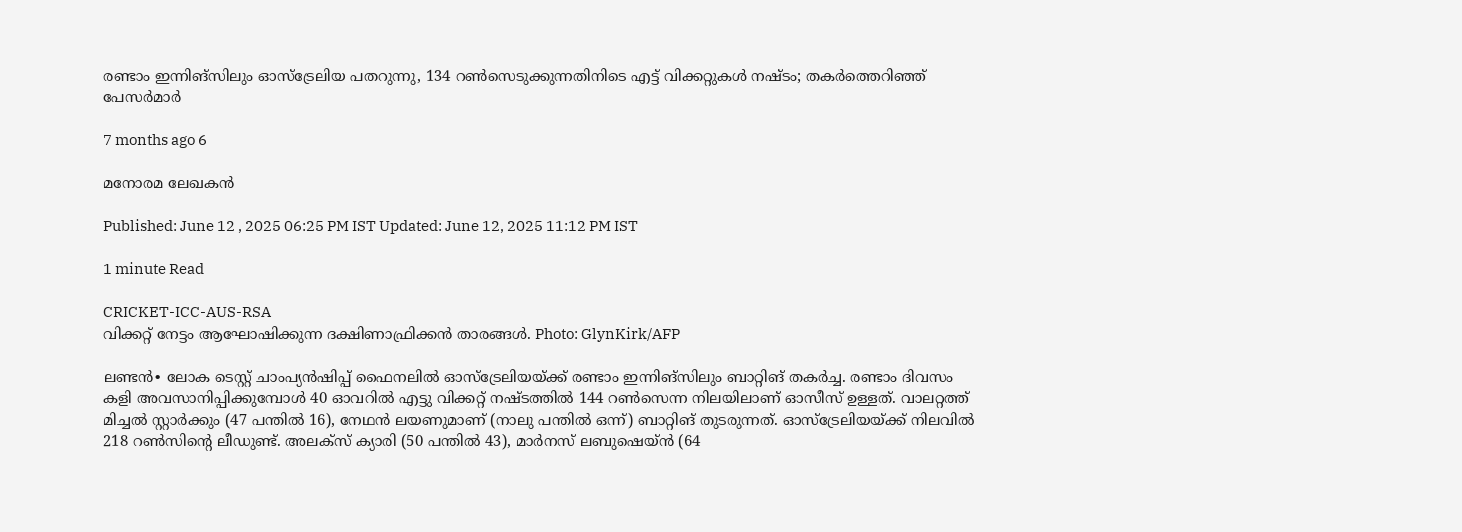രണ്ടാം ഇന്നിങ്സിലും ഓസ്ട്രേലിയ പതറുന്നു, 134 റൺസെടുക്കുന്നതിനിടെ എട്ട് വിക്കറ്റുകൾ നഷ്ടം; തകർത്തെറിഞ്ഞ് പേസർമാർ

7 months ago 6

മനോരമ ലേഖകൻ

Published: June 12 , 2025 06:25 PM IST Updated: June 12, 2025 11:12 PM IST

1 minute Read

CRICKET-ICC-AUS-RSA
വിക്കറ്റ് നേട്ടം ആഘോഷിക്കുന്ന ദക്ഷിണാഫ്രിക്കൻ താരങ്ങൾ. Photo: GlynKirk/AFP

ലണ്ടൻ∙ ലോക ടെസ്റ്റ് ചാംപ്യന്‍ഷിപ്പ് ഫൈനലിൽ ഓസ്ട്രേലിയയ്ക്ക് രണ്ടാം ഇന്നിങ്സിലും ബാറ്റിങ് തകർച്ച. രണ്ടാം ദിവസം കളി അവസാനിപ്പിക്കുമ്പോള്‍ 40 ഓവറിൽ എട്ടു വിക്കറ്റ് നഷ്ടത്തിൽ 144 റൺസെന്ന നിലയിലാണ് ഓസീസ് ഉള്ളത്. വാലറ്റത്ത് മിച്ചൽ സ്റ്റാർക്കും (47 പന്തിൽ‌ 16), നേഥൻ ലയണുമാണ് (നാലു പന്തിൽ ഒന്ന്) ബാറ്റിങ് തുടരുന്നത്. ഓസ്ട്രേലിയയ്ക്ക് നിലവിൽ 218 റൺസിന്റെ ലീ‍ഡുണ്ട്. അലക്സ് ക്യാരി (50 പന്തിൽ 43), മാർനസ് ലബുഷെയ്ൻ (64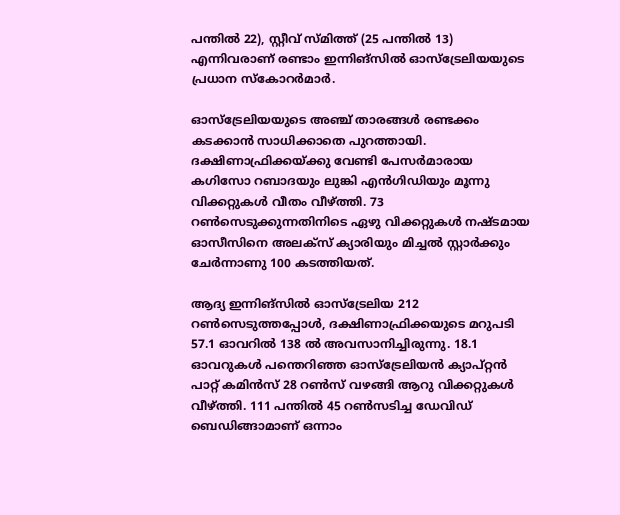പന്തിൽ 22), സ്റ്റീവ് സ്മിത്ത് (25 പന്തിൽ 13) എന്നിവരാണ് രണ്ടാം ഇന്നിങ്സിൽ ഓസ്ട്രേലിയയുടെ പ്രധാന സ്കോറർമാർ.

ഓസ്ട്രേലിയയുടെ അഞ്ച് താരങ്ങൾ രണ്ടക്കം കടക്കാൻ സാധിക്കാതെ പുറത്തായി. ദക്ഷിണാഫ്രിക്കയ്ക്കു വേണ്ടി പേസർമാരായ കഗിസോ റബാദയും ലുങ്കി എൻഗിഡിയും മൂന്നു വിക്കറ്റുകൾ വീതം വീഴ്ത്തി. 73 റൺസെടുക്കുന്നതിനിടെ ഏഴു വിക്കറ്റുകൾ നഷ്ടമായ ഓസീസിനെ അലക്സ് ക്യാരിയും മിച്ചൽ സ്റ്റാർക്കും ചേർന്നാണു 100 കടത്തിയത്.

ആദ്യ ഇന്നിങ്സിൽ ഓസ്ട്രേലിയ 212 റൺസെടുത്തപ്പോൾ, ദക്ഷിണാഫ്രിക്കയുടെ മറുപടി 57.1 ഓവറിൽ 138 ൽ അവസാനിച്ചിരുന്നു. 18.1 ഓവറുകള്‍ പന്തെറിഞ്ഞ ഓസ്ട്രേലിയൻ ക്യാപ്റ്റൻ പാറ്റ് കമിൻസ് 28 റൺസ് വഴങ്ങി ആറു വിക്കറ്റുകള്‍ വീഴ്ത്തി. 111 പന്തിൽ 45 റൺസടിച്ച ഡേവിഡ് ബെഡിങ്ങാമാണ് ഒന്നാം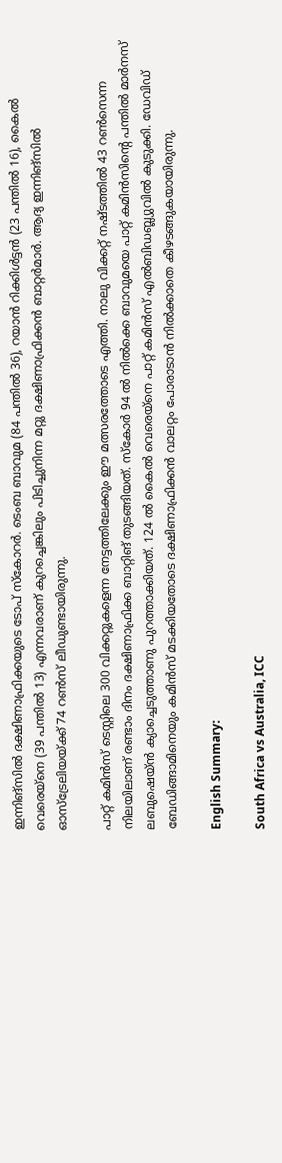ഇന്നിങ്സിൽ ദക്ഷിണാഫ്രിക്കയുടെ ടോപ് സ്കോറർ. ടെംബ ബാവുമ (84 പന്തിൽ 36), റയാൻ റിക്കിൾട്ടൻ (23 പന്തിൽ 16), കൈൽ വെരെയ്നെ (39 പന്തിൽ 13) എന്നവരാണ് കുറച്ചെങ്കിലും പിടിച്ചുനിന്ന മറ്റു ദക്ഷിണാഫ്രിക്കൻ ബാറ്റര്‍മാർ. ആദ്യ ഇന്നിങ്സിൽ ഓസ്ട്രേലിയയ്ക്ക് 74 റൺസ് ലീ‍ഡുണ്ടായിരുന്നു.

പാറ്റ് കമിൻസ് ടെസ്റ്റിലെ 300 വിക്കറ്റുകളെന്ന നേട്ടത്തിലേക്കും ഈ മത്സരത്തോടെ എത്തി. നാലു വിക്കറ്റ് നഷ്ടത്തിൽ 43 റൺസെന്ന നിലയിലാണ് രണ്ടാം ദിനം ദക്ഷിണാഫ്രിക്ക ബാറ്റിങ് തുടങ്ങിയത്. സ്കോർ 94 ൽ നിൽക്കെ ബാവുമയെ പാറ്റ് കമിൻസിന്റെ പന്തിൽ മാർനസ് ലബുഷെയ്ൻ ക്യാച്ചെടുത്താണു പുറത്താക്കിയത്. 124 ൽ കൈൽ വെരെയ്നെ പാറ്റ് കമിൻസ് എൽബിഡബ്ല്യുവിൽ കുടുക്കി. ഡേവിഡ് ബേഡിങ്ങാമിനെയും കമിൻസ് മടക്കിയതോടെ ദക്ഷിണാഫ്രിക്കൻ വാലറ്റം പോരാടാൻ നിൽക്കാതെ കീഴടങ്ങുകയായിരുന്നു.

English Summary:

South Africa vs Australia, ICC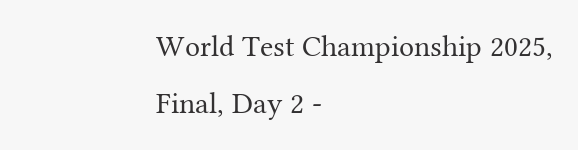World Test Championship 2025, Final, Day 2 -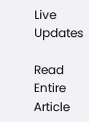Live Updates

Read Entire Article